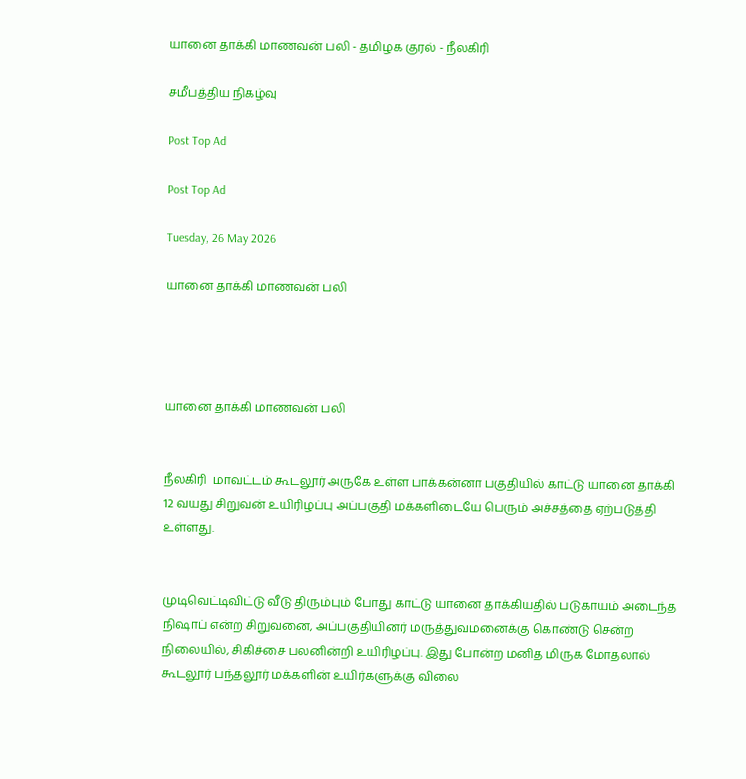யானை தாக்கி மாணவன் பலி - தமிழக குரல் - நீலகிரி

சமீபத்திய நிகழ்வு

Post Top Ad

Post Top Ad

Tuesday, 26 May 2026

யானை தாக்கி மாணவன் பலி




யானை தாக்கி மாணவன் பலி


நீலகிரி  மாவட்டம் கூடலூர் அருகே உள்ள பாக்கன்னா பகுதியில் காட்டு யானை தாக்கி 12 வயது சிறுவன் உயிரிழப்பு அப்பகுதி மக்களிடையே பெரும் அச்சத்தை ஏற்படுத்தி உள்ளது.


முடிவெட்டிவிட்டு வீடு திரும்பும் போது காட்டு யானை தாக்கியதில் படுகாயம் அடைந்த நிஷாப் என்ற சிறுவனை, அப்பகுதியினர் மருத்துவமனைக்கு கொண்டு சென்ற நிலையில், சிகிச்சை பலனின்றி உயிரிழப்பு. இது போன்ற மனித மிருக மோதலால் கூடலூர் பந்தலூர் மக்களின் உயிர்களுக்கு விலை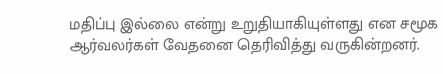மதிப்பு இல்லை என்று உறுதியாகியுள்ளது என சமூக ஆர்வலர்கள் வேதனை தெரிவித்து வருகின்றனர்.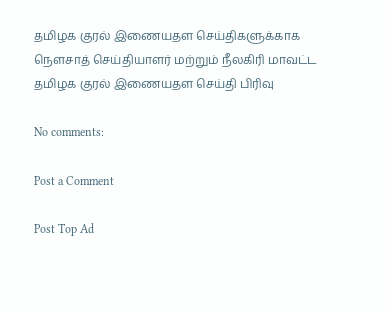தமிழக குரல் இணையதள செய்திகளுக்காக நௌசாத் செய்தியாளர் மற்றும் நீலகிரி மாவட்ட தமிழக குரல் இணையதள செய்தி பிரிவு

No comments:

Post a Comment

Post Top Ad